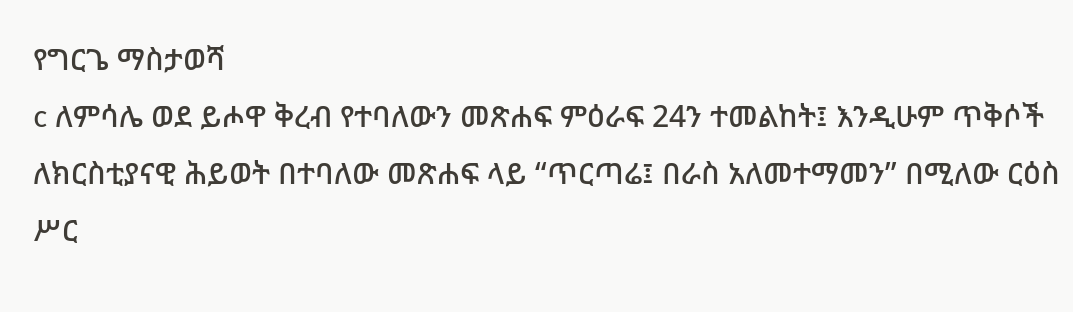የግርጌ ማስታወሻ
c ለምሳሌ ወደ ይሖዋ ቅረብ የተባለውን መጽሐፍ ምዕራፍ 24ን ተመልከት፤ እንዲሁም ጥቅሶች ለክርስቲያናዊ ሕይወት በተባለው መጽሐፍ ላይ “ጥርጣሬ፤ በራስ አለመተማመን” በሚለው ርዕስ ሥር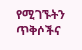የሚገኙትን ጥቅሶችና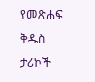የመጽሐፍ ቅዱስ ታሪኮች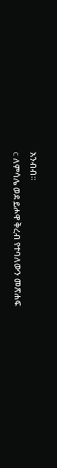አንብብ።
c ለምሳሌ ወደ ይሖዋ ቅረብ የተባለውን መጽሐፍ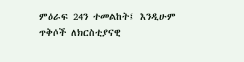ምዕራፍ 24ን ተመልከት፤ እንዲሁም ጥቅሶች ለክርስቲያናዊ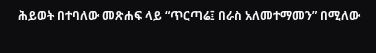ሕይወት በተባለው መጽሐፍ ላይ “ጥርጣሬ፤ በራስ አለመተማመን” በሚለው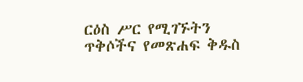ርዕስ ሥር የሚገኙትን ጥቅሶችና የመጽሐፍ ቅዱስ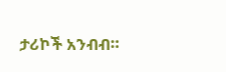ታሪኮች አንብብ።